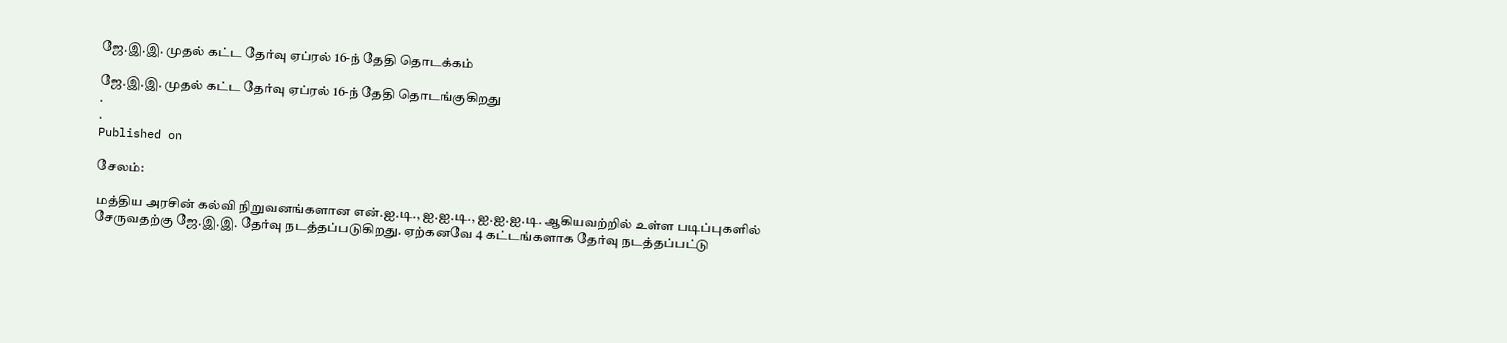ஜே.இ.இ. முதல் கட்ட தேர்வு ஏப்ரல் 16-ந் தேதி தொடக்கம்

ஜே.இ.இ. முதல் கட்ட தேர்வு ஏப்ரல் 16-ந் தேதி தொடங்குகிறது
.
.
Published on

சேலம்:

மத்திய அரசின் கல்வி நிறுவனங்களான என்.ஐ.டி., ஐ.ஐ.டி., ஐ.ஐ.ஐ.டி. ஆகியவற்றில் உள்ள படிப்புகளில் சேருவதற்கு ஜே.இ.இ. தேர்வு நடத்தப்படுகிறது. ஏற்கனவே 4 கட்டங்களாக தேர்வு நடத்தப்பட்டு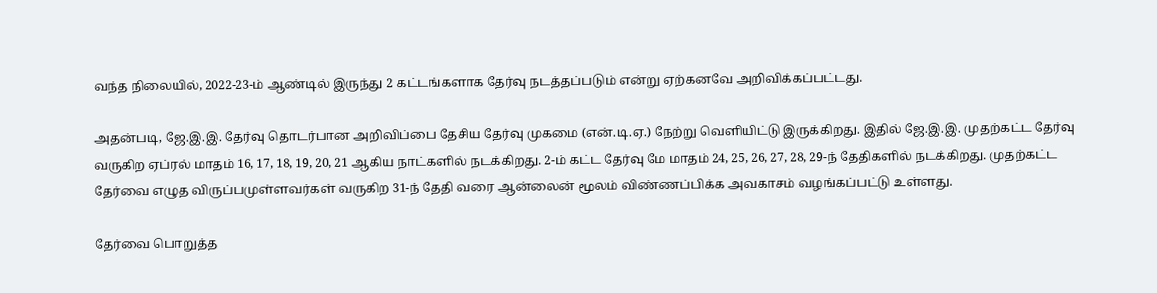வந்த நிலையில், 2022-23-ம் ஆண்டில் இருந்து 2 கட்டங்களாக தேர்வு நடத்தப்படும் என்று ஏற்கனவே அறிவிக்கப்பட்டது.

அதன்படி, ஜே.இ.இ. தேர்வு தொடர்பான அறிவிப்பை தேசிய தேர்வு முகமை (என்.டி.ஏ.) நேற்று வெளியிட்டு இருக்கிறது. இதில் ஜே.இ.இ. முதற்கட்ட தேர்வு வருகிற ஏப்ரல் மாதம் 16, 17, 18, 19, 20, 21 ஆகிய நாட்களில் நடக்கிறது. 2-ம் கட்ட தேர்வு மே மாதம் 24, 25, 26, 27, 28, 29-ந் தேதிகளில் நடக்கிறது. முதற்கட்ட தேர்வை எழுத விருப்பமுள்ளவர்கள் வருகிற 31-ந் தேதி வரை ஆன்லைன் மூலம் விண்ணப்பிக்க அவகாசம் வழங்கப்பட்டு உள்ளது.

தேர்வை பொறுத்த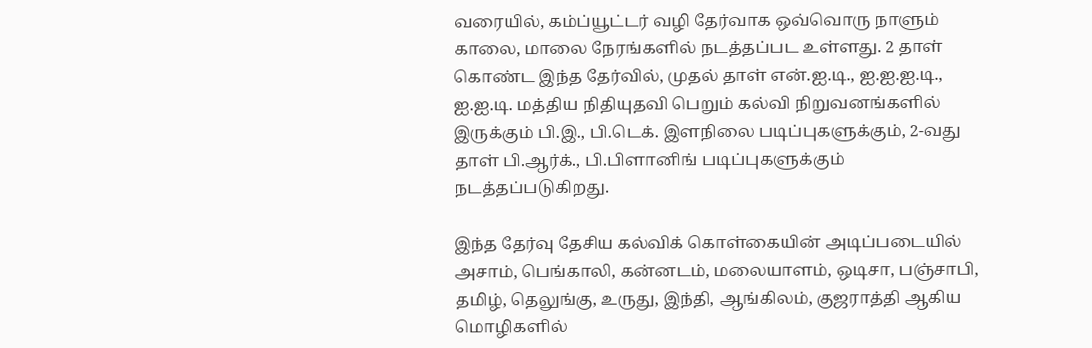வரையில், கம்ப்யூட்டர் வழி தேர்வாக ஒவ்வொரு நாளும் காலை, மாலை நேரங்களில் நடத்தப்பட உள்ளது. 2 தாள் கொண்ட இந்த தேர்வில், முதல் தாள் என்.ஐ.டி., ஐ.ஐ.ஐ.டி., ஐ.ஐ.டி. மத்திய நிதியுதவி பெறும் கல்வி நிறுவனங்களில் இருக்கும் பி.இ., பி.டெக். இளநிலை படிப்புகளுக்கும், 2-வது தாள் பி.ஆர்க்., பி.பிளானிங் படிப்புகளுக்கும் நடத்தப்படுகிறது.

இந்த தேர்வு தேசிய கல்விக் கொள்கையின் அடிப்படையில் அசாம், பெங்காலி, கன்னடம், மலையாளம், ஒடிசா, பஞ்சாபி, தமிழ், தெலுங்கு, உருது, இந்தி, ஆங்கிலம், குஜராத்தி ஆகிய மொழிகளில்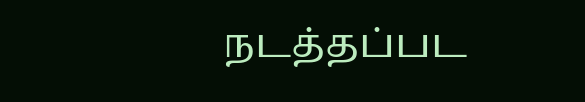நடத்தப்பட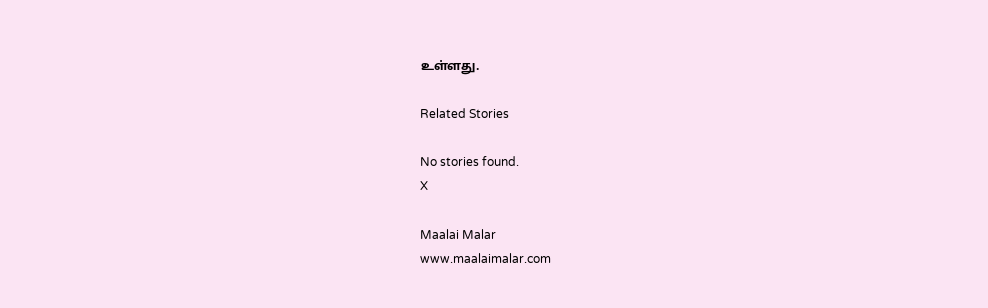உள்ளது.

Related Stories

No stories found.
X

Maalai Malar
www.maalaimalar.com